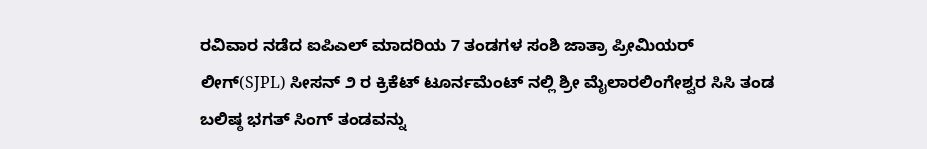ರವಿವಾರ ನಡೆದ ಐಪಿಎಲ್ ಮಾದರಿಯ 7 ತಂಡಗಳ ಸಂಶಿ ಜಾತ್ರಾ ಪ್ರೀಮಿಯರ್ ಲೀಗ್(SJPL) ಸೀಸನ್ ೨ ರ ಕ್ರಿಕೆಟ್ ಟೂರ್ನಮೆಂಟ್ ನಲ್ಲಿ ಶ್ರೀ ಮೈಲಾರಲಿಂಗೇಶ್ವರ ಸಿಸಿ ತಂಡ ಬಲಿಷ್ಠ ಭಗತ್ ಸಿಂಗ್ ತಂಡವನ್ನು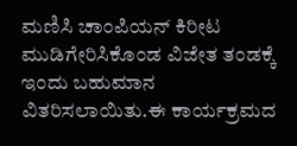ಮಣಿಸಿ ಚಾಂಪಿಯನ್ ಕಿರೀಟ ಮುಡಿಗೇರಿಸಿಕೊಂಡ ವಿಜೇತ ತಂಡಕ್ಕೆ ಇಂದು ಬಹುಮಾನ ವಿತರಿಸಲಾಯಿತು.ಈ ಕಾರ್ಯಕ್ರಮದ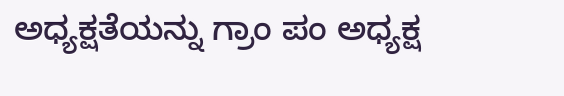ಅಧ್ಯಕ್ಷತೆಯನ್ನು ಗ್ರಾಂ ಪಂ ಅಧ್ಯಕ್ಷ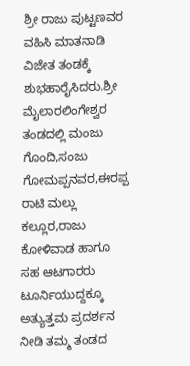ಶ್ರೀ ರಾಜು ಪುಟ್ಟಣವರ ವಹಿಸಿ ಮಾತನಾಡಿ ವಿಜೇತ ತಂಡಕ್ಕೆ ಶುಭಹಾರೈಸಿದರು.ಶ್ರೀ ಮೈಲಾರಲಿಂಗೇಶ್ವರ ತಂಡದಲ್ಲಿ ಮಂಜು ಗೊಂದಿ,ಸಂಜು ಗೋಮಪ್ಪನವರ,ಈರಪ್ಪ ರಾಟಿ ಮಲ್ಲು ಕಲ್ಲೂರ,ರಾಜು ಕೋಳಿವಾಡ ಹಾಗೂ ಸಹ ಆಟಗಾರರು ಟೂರ್ನಿಯುದ್ದಕ್ಕೂ ಅತ್ಯುತ್ತಮ ಪ್ರದರ್ಶನ ನೀಡಿ ತಮ್ಮ ತಂಡದ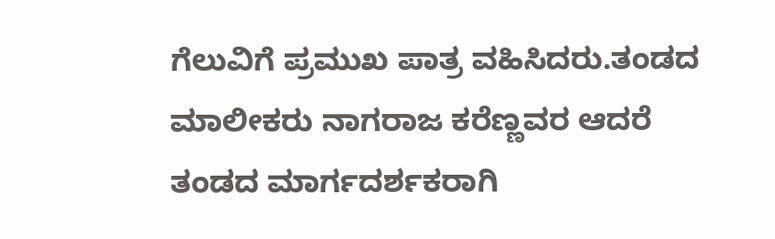ಗೆಲುವಿಗೆ ಪ್ರಮುಖ ಪಾತ್ರ ವಹಿಸಿದರು.ತಂಡದ ಮಾಲೀಕರು ನಾಗರಾಜ ಕರೆಣ್ಣವರ ಆದರೆ ತಂಡದ ಮಾರ್ಗದರ್ಶಕರಾಗಿ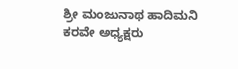ಶ್ರೀ ಮಂಜುನಾಥ ಹಾದಿಮನಿ ಕರವೇ ಅಧ್ಯಕ್ಷರು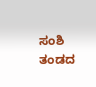ಸಂಶಿ ತಂಡದ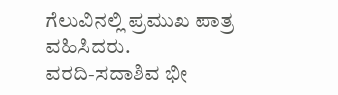ಗೆಲುವಿನಲ್ಲಿ ಪ್ರಮುಖ ಪಾತ್ರ ವಹಿಸಿದರು.
ವರದಿ-ಸದಾಶಿವ ಭೀ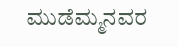ಮುಡೆಮ್ಮನವರ